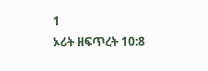1
ኦሪት ዘፍጥረት 10:8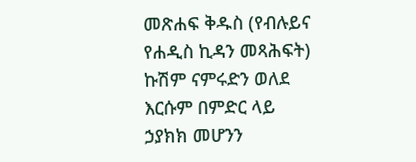መጽሐፍ ቅዱስ (የብሉይና የሐዲስ ኪዳን መጻሕፍት)
ኩሽም ናምሩድን ወለደ እርሱም በምድር ላይ ኃያክክ መሆንን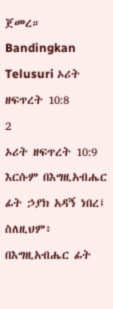ጀመረ።
Bandingkan
Telusuri ኦሪት ዘፍጥረት 10:8
2
ኦሪት ዘፍጥረት 10:9
እርሱም በእግዚአብሔር ፊት ኃያክ አዳኝ ነበረ፤ ስለዚህም፥ በእግዚአብሔር ፊት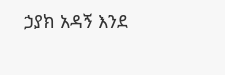ኃያክ አዳኝ እንደ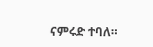ናምሩድ ተባለ።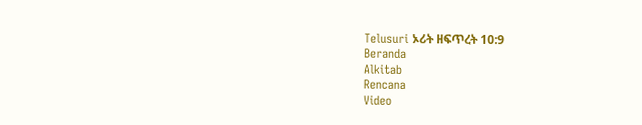Telusuri ኦሪት ዘፍጥረት 10:9
Beranda
Alkitab
Rencana
Video